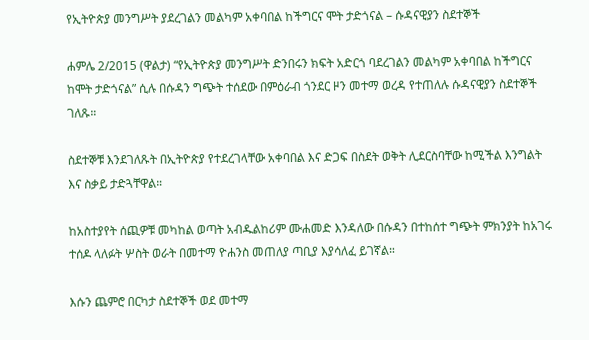የኢትዮጵያ መንግሥት ያደረገልን መልካም አቀባበል ከችግርና ሞት ታድጎናል – ሱዳናዊያን ስደተኞች

ሐምሌ 2/2015 (ዋልታ) “የኢትዮጵያ መንግሥት ድንበሩን ክፍት አድርጎ ባደረገልን መልካም አቀባበል ከችግርና ከሞት ታድጎናል” ሲሉ በሱዳን ግጭት ተሰደው በምዕራብ ጎንደር ዞን መተማ ወረዳ የተጠለሉ ሱዳናዊያን ስደተኞች ገለጹ።

ስደተኞቹ እንደገለጹት በኢትዮጵያ የተደረገላቸው አቀባበል እና ድጋፍ በስደት ወቅት ሊደርስባቸው ከሚችል እንግልት እና ስቃይ ታድጓቸዋል።

ከአስተያየት ሰጪዎቹ መካከል ወጣት አብዱልከሪም ሙሐመድ እንዳለው በሱዳን በተከሰተ ግጭት ምክንያት ከአገሩ ተሰዶ ላለፉት ሦስት ወራት በመተማ ዮሐንስ መጠለያ ጣቢያ እያሳለፈ ይገኛል።

እሱን ጨምሮ በርካታ ስደተኞች ወደ መተማ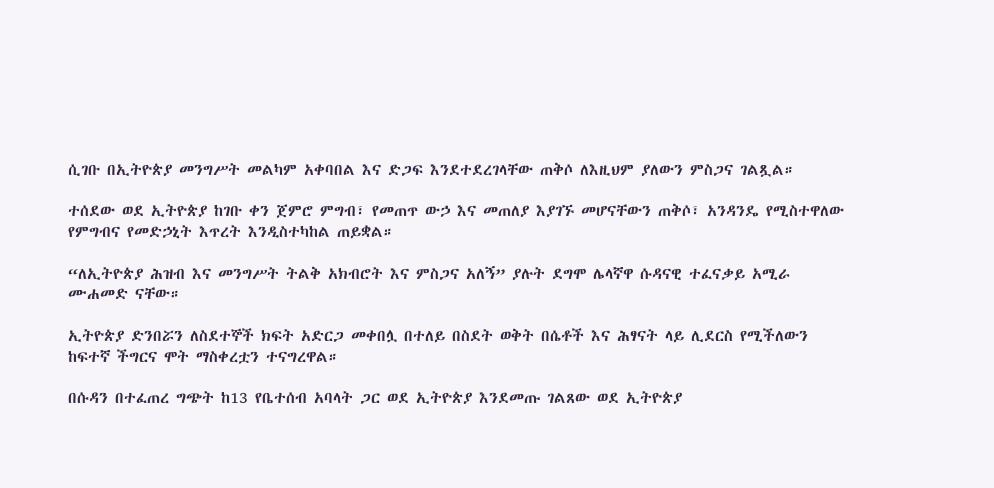ሲገቡ በኢትዮጵያ መንግሥት መልካም አቀባበል እና ድጋፍ እንደተደረገላቸው ጠቅሶ ለእዚህም ያለውን ምስጋና ገልጿል።

ተሰደው ወደ ኢትዮጵያ ከገቡ ቀን ጀምሮ ምግብ፣ የመጠጥ ውኃ እና መጠለያ እያገኙ መሆናቸውን ጠቅሶ፣ አንዳንዴ የሚስተዋለው የምግብና የመድኃኒት እጥረት እንዲስተካከል ጠይቋል።

“ለኢትዮጵያ ሕዝብ እና መንግሥት ትልቅ አክብሮት እና ምስጋና አለኝ” ያሉት ደግሞ ሌላኛዋ ሱዳናዊ ተፈናቃይ አሚራ ሙሐመድ ናቸው።

ኢትዮጵያ ድንበሯን ለስደተኞች ክፍት አድርጋ መቀበሏ በተለይ በስደት ወቅት በሴቶች እና ሕፃናት ላይ ሊደርስ የሚችለውን ከፍተኛ ችግርና ሞት ማስቀረቷን ተናግረዋል።

በሱዳን በተፈጠረ ግጭት ከ13 የቤተሰብ አባላት ጋር ወደ ኢትዮጵያ እንደመጡ ገልጸው ወደ ኢትዮጵያ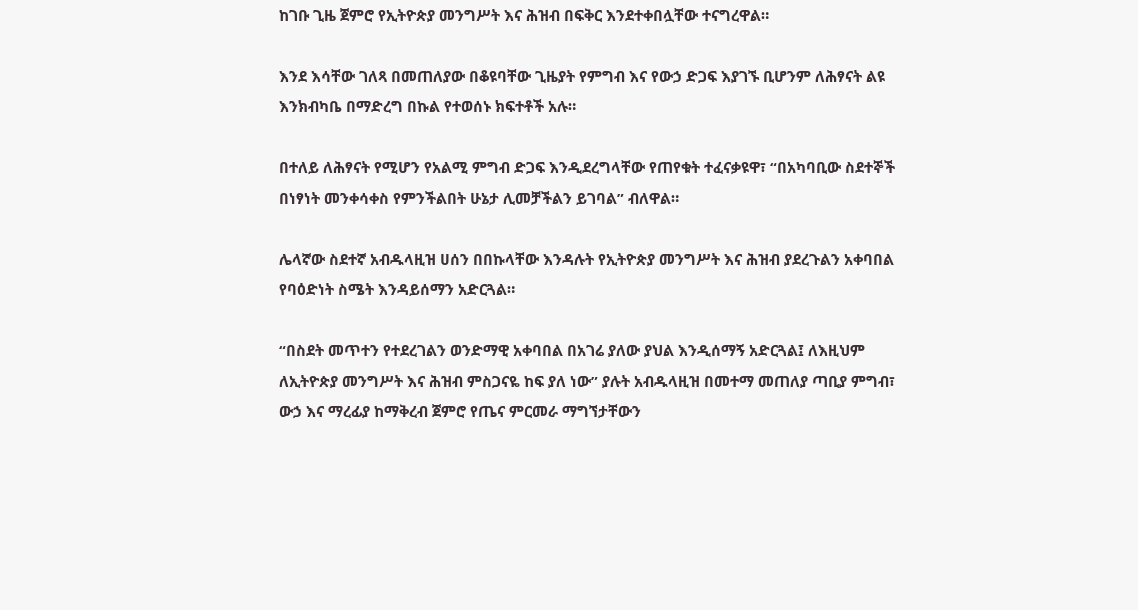ከገቡ ጊዜ ጀምሮ የኢትዮጵያ መንግሥት እና ሕዝብ በፍቅር እንደተቀበሏቸው ተናግረዋል።

እንደ እሳቸው ገለጻ በመጠለያው በቆዩባቸው ጊዜያት የምግብ እና የውኃ ድጋፍ እያገኙ ቢሆንም ለሕፃናት ልዩ እንክብካቤ በማድረግ በኩል የተወሰኑ ክፍተቶች አሉ።

በተለይ ለሕፃናት የሚሆን የአልሚ ምግብ ድጋፍ እንዲደረግላቸው የጠየቁት ተፈናቃዩዋ፣ “በአካባቢው ስደተኞች በነፃነት መንቀሳቀስ የምንችልበት ሁኔታ ሊመቻችልን ይገባል” ብለዋል።

ሌላኛው ስደተኛ አብዱላዚዝ ሀሰን በበኩላቸው እንዳሉት የኢትዮጵያ መንግሥት እና ሕዝብ ያደረጉልን አቀባበል የባዕድነት ስሜት እንዳይሰማን አድርጓል።

“በስደት መጥተን የተደረገልን ወንድማዊ አቀባበል በአገሬ ያለው ያህል እንዲሰማኝ አድርጓል፤ ለእዚህም ለኢትዮጵያ መንግሥት እና ሕዝብ ምስጋናዬ ከፍ ያለ ነው” ያሉት አብዱላዚዝ በመተማ መጠለያ ጣቢያ ምግብ፣ ውኃ እና ማረፊያ ከማቅረብ ጀምሮ የጤና ምርመራ ማግኘታቸውን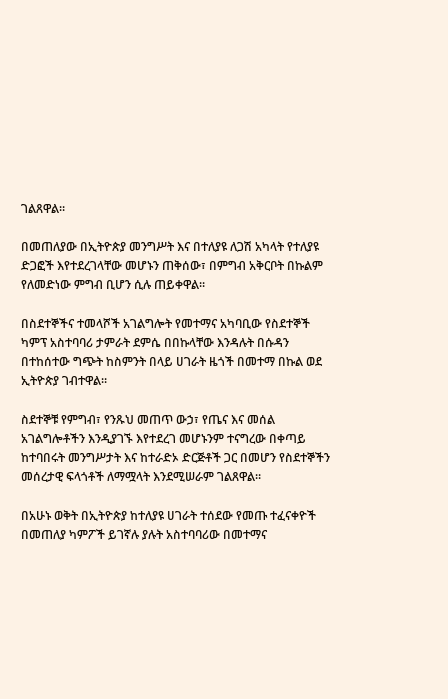ገልጸዋል።

በመጠለያው በኢትዮጵያ መንግሥት እና በተለያዩ ለጋሽ አካላት የተለያዩ ድጋፎች እየተደረገላቸው መሆኑን ጠቅሰው፣ በምግብ አቅርቦት በኩልም የለመድነው ምግብ ቢሆን ሲሉ ጠይቀዋል።

በስደተኞችና ተመላሾች አገልግሎት የመተማና አካባቢው የስደተኞች ካምፕ አስተባባሪ ታምራት ደምሴ በበኩላቸው እንዳሉት በሱዳን በተከሰተው ግጭት ከስምንት በላይ ሀገራት ዜጎች በመተማ በኩል ወደ ኢትዮጵያ ገብተዋል።

ስደተኞቹ የምግብ፣ የንጹህ መጠጥ ውኃ፣ የጤና እና መሰል አገልግሎቶችን እንዲያገኙ እየተደረገ መሆኑንም ተናግረው በቀጣይ ከተባበሩት መንግሥታት እና ከተራድኦ ድርጅቶች ጋር በመሆን የስደተኞችን መሰረታዊ ፍላጎቶች ለማሟላት እንደሚሠራም ገልጸዋል።

በአሁኑ ወቅት በኢትዮጵያ ከተለያዩ ሀገራት ተሰደው የመጡ ተፈናቀዮች በመጠለያ ካምፖች ይገኛሉ ያሉት አስተባባሪው በመተማና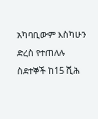አካባቢውም እስካሁን ድረስ የተጠለሉ ስደተኞች ከ15 ሺሕ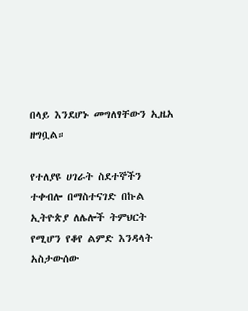በላይ እንደሆኑ መግለፃቸውን ኢዜአ ዘግቧል።

የተለያዩ ሀገራት ስደተኞችን ተቀብሎ በማስተናገድ በኩል ኢትዮጵያ ለሌሎች ትምህርት የሚሆን የቆየ ልምድ እንዳላት አስታውሰው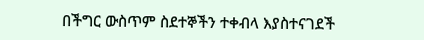በችግር ውስጥም ስደተኞችን ተቀብላ እያስተናገደች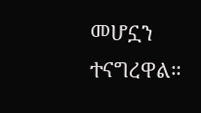መሆኗን ተናግረዋል።